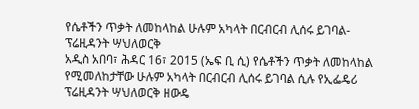የሴቶችን ጥቃት ለመከላከል ሁሉም አካላት በርብርብ ሊሰሩ ይገባል-ፕሬዚዳንት ሣህለወርቅ
አዲስ አበባ፣ ሕዳር 16፣ 2015 (ኤፍ ቢ ሲ) የሴቶችን ጥቃት ለመከላከል የሚመለከታቸው ሁሉም አካላት በርብርብ ሊሰሩ ይገባል ሲሉ የኢፌዴሪ ፕሬዚዳንት ሣህለወርቅ ዘውዴ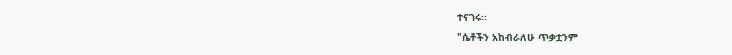ተናገሩ፡፡
"ሴቶችን አከብራለሁ ጥቃቷንም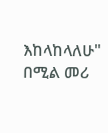እከላከላለሁ" በሚል መሪ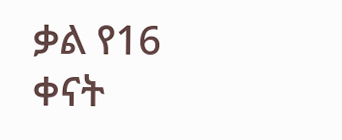ቃል የ16 ቀናት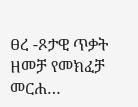ፀረ -ጾታዊ ጥቃት ዘመቻ የመክፈቻ መርሐ…